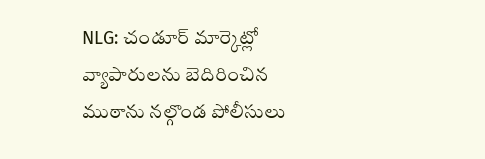NLG: చండూర్ మార్కెట్లో వ్యాపారులను బెదిరించిన ముఠాను నల్గొండ పోలీసులు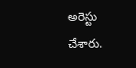అరెస్టు చేశారు.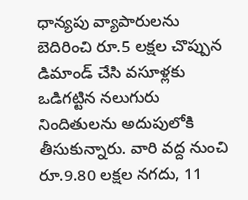ధాన్యపు వ్యాపారులను బెదిరించి రూ.5 లక్షల చొప్పున డిమాండ్ చేసి వసూళ్లకు ఒడిగట్టిన నలుగురు నిందితులను అదుపులోకి తీసుకున్నారు. వారి వద్ద నుంచి రూ.9.80 లక్షల నగదు, 11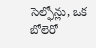సెల్ఫోన్లు, ఒక బోలెరో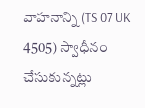వాహనాన్ని (TS 07 UK 4505) స్వాధీనం చేసుకున్నట్లు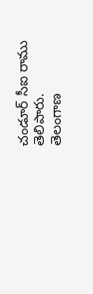చండూర్ సీఐ రాము తెలిపారు.
తెలంగాణ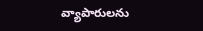వ్యాపారులను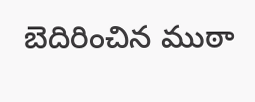బెదిరించిన ముఠా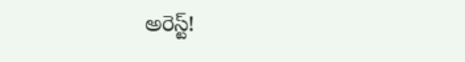అరెస్ట్!